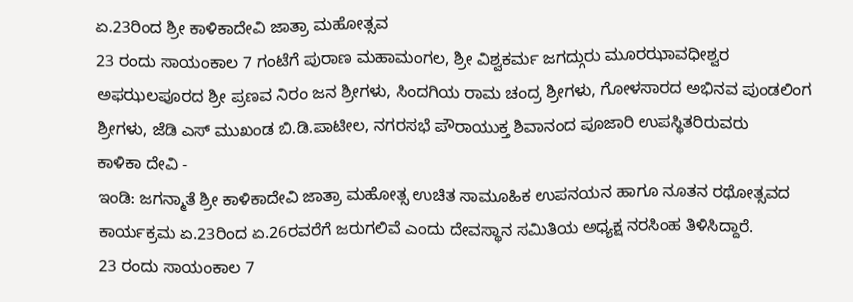ಏ.23ರಿಂದ ಶ್ರೀ ಕಾಳಿಕಾದೇವಿ ಜಾತ್ರಾ ಮಹೋತ್ಸವ
23 ರಂದು ಸಾಯಂಕಾಲ 7 ಗಂಟೆಗೆ ಪುರಾಣ ಮಹಾಮಂಗಲ, ಶ್ರೀ ವಿಶ್ವಕರ್ಮ ಜಗದ್ಗುರು ಮೂರಝಾವಧೀಶ್ವರ ಅಫಝಲಪೂರದ ಶ್ರೀ ಪ್ರಣವ ನಿರಂ ಜನ ಶ್ರೀಗಳು, ಸಿಂದಗಿಯ ರಾಮ ಚಂದ್ರ ಶ್ರೀಗಳು, ಗೋಳಸಾರದ ಅಭಿನವ ಪುಂಡಲಿಂಗ ಶ್ರೀಗಳು, ಜೆಡಿ ಎಸ್ ಮುಖಂಡ ಬಿ.ಡಿ.ಪಾಟೀಲ, ನಗರಸಭೆ ಪೌರಾಯುಕ್ತ ಶಿವಾನಂದ ಪೂಜಾರಿ ಉಪಸ್ಥಿತರಿರುವರು
ಕಾಳಿಕಾ ದೇವಿ -
ಇಂಡಿ: ಜಗನ್ಮಾತೆ ಶ್ರೀ ಕಾಳಿಕಾದೇವಿ ಜಾತ್ರಾ ಮಹೋತ್ಸ ಉಚಿತ ಸಾಮೂಹಿಕ ಉಪನಯನ ಹಾಗೂ ನೂತನ ರಥೋತ್ಸವದ ಕಾರ್ಯಕ್ರಮ ಏ.23ರಿಂದ ಏ.26ರವರೆಗೆ ಜರುಗಲಿವೆ ಎಂದು ದೇವಸ್ಥಾನ ಸಮಿತಿಯ ಅಧ್ಯಕ್ಷ ನರಸಿಂಹ ತಿಳಿಸಿದ್ದಾರೆ.
23 ರಂದು ಸಾಯಂಕಾಲ 7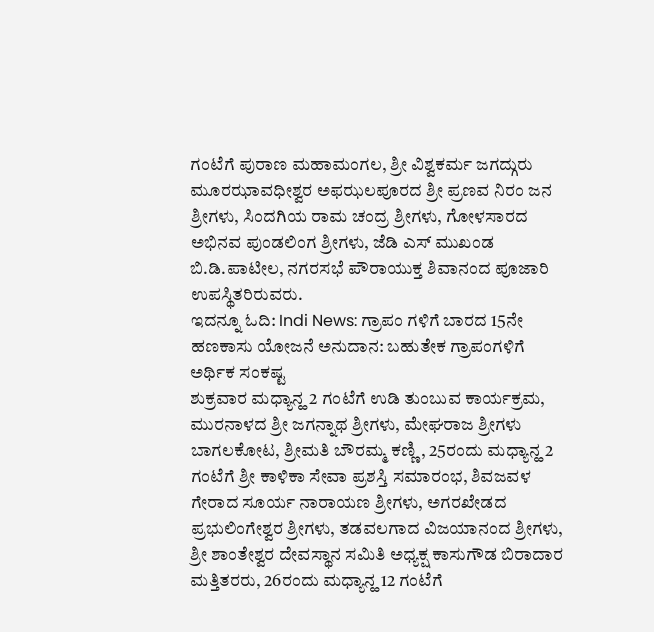ಗಂಟೆಗೆ ಪುರಾಣ ಮಹಾಮಂಗಲ, ಶ್ರೀ ವಿಶ್ವಕರ್ಮ ಜಗದ್ಗುರು ಮೂರಝಾವಧೀಶ್ವರ ಅಫಝಲಪೂರದ ಶ್ರೀ ಪ್ರಣವ ನಿರಂ ಜನ ಶ್ರೀಗಳು, ಸಿಂದಗಿಯ ರಾಮ ಚಂದ್ರ ಶ್ರೀಗಳು, ಗೋಳಸಾರದ ಅಭಿನವ ಪುಂಡಲಿಂಗ ಶ್ರೀಗಳು, ಜೆಡಿ ಎಸ್ ಮುಖಂಡ ಬಿ.ಡಿ.ಪಾಟೀಲ, ನಗರಸಭೆ ಪೌರಾಯುಕ್ತ ಶಿವಾನಂದ ಪೂಜಾರಿ ಉಪಸ್ಥಿತರಿರುವರು.
ಇದನ್ನೂ ಓದಿ: Indi News: ಗ್ರಾಪಂ ಗಳಿಗೆ ಬಾರದ 15ನೇ ಹಣಕಾಸು ಯೋಜನೆ ಅನುದಾನ: ಬಹುತೇಕ ಗ್ರಾಪಂಗಳಿಗೆ ಅರ್ಥಿಕ ಸಂಕಷ್ಟ
ಶುಕ್ರವಾರ ಮಧ್ಯಾನ್ಹ 2 ಗಂಟೆಗೆ ಉಡಿ ತುಂಬುವ ಕಾರ್ಯಕ್ರಮ, ಮುರನಾಳದ ಶ್ರೀ ಜಗನ್ನಾಥ ಶ್ರೀಗಳು, ಮೇಘರಾಜ ಶ್ರೀಗಳು ಬಾಗಲಕೋಟ, ಶ್ರೀಮತಿ ಬೌರಮ್ಮ ಕಣ್ಣಿ, 25ರಂದು ಮಧ್ಯಾನ್ಹ 2 ಗಂಟೆಗೆ ಶ್ರೀ ಕಾಳಿಕಾ ಸೇವಾ ಪ್ರಶಸ್ತಿ ಸಮಾರಂಭ, ಶಿವಜವಳ ಗೇರಾದ ಸೂರ್ಯ ನಾರಾಯಣ ಶ್ರೀಗಳು, ಅಗರಖೇಡದ ಪ್ರಭುಲಿಂಗೇಶ್ವರ ಶ್ರೀಗಳು, ತಡವಲಗಾದ ವಿಜಯಾನಂದ ಶ್ರೀಗಳು, ಶ್ರೀ ಶಾಂತೇಶ್ವರ ದೇವಸ್ಥಾನ ಸಮಿತಿ ಅಧ್ಯಕ್ಷ ಕಾಸುಗೌಡ ಬಿರಾದಾರ ಮತ್ತಿತರರು, 26ರಂದು ಮಧ್ಯಾನ್ಹ 12 ಗಂಟೆಗೆ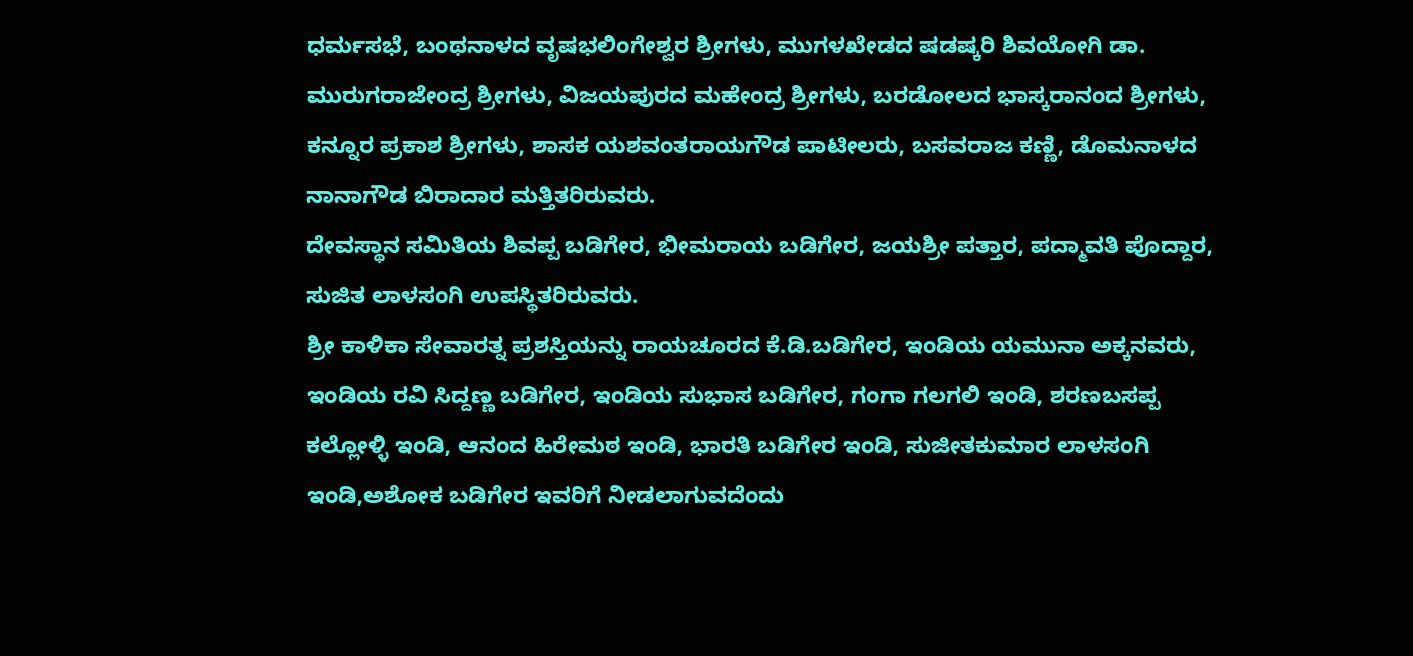ಧರ್ಮಸಭೆ, ಬಂಥನಾಳದ ವೃಷಭಲಿಂಗೇಶ್ವರ ಶ್ರೀಗಳು, ಮುಗಳಖೇಡದ ಷಡಷ್ಕರಿ ಶಿವಯೋಗಿ ಡಾ. ಮುರುಗರಾಜೇಂದ್ರ ಶ್ರೀಗಳು, ವಿಜಯಪುರದ ಮಹೇಂದ್ರ ಶ್ರೀಗಳು, ಬರಡೋಲದ ಭಾಸ್ಕರಾನಂದ ಶ್ರೀಗಳು, ಕನ್ನೂರ ಪ್ರಕಾಶ ಶ್ರೀಗಳು, ಶಾಸಕ ಯಶವಂತರಾಯಗೌಡ ಪಾಟೀಲರು, ಬಸವರಾಜ ಕಣ್ಣಿ, ಡೊಮನಾಳದ ನಾನಾಗೌಡ ಬಿರಾದಾರ ಮತ್ತಿತರಿರುವರು.
ದೇವಸ್ಥಾನ ಸಮಿತಿಯ ಶಿವಪ್ಪ ಬಡಿಗೇರ, ಭೀಮರಾಯ ಬಡಿಗೇರ, ಜಯಶ್ರೀ ಪತ್ತಾರ, ಪದ್ಮಾವತಿ ಪೊದ್ದಾರ, ಸುಜಿತ ಲಾಳಸಂಗಿ ಉಪಸ್ಥಿತರಿರುವರು.
ಶ್ರೀ ಕಾಳಿಕಾ ಸೇವಾರತ್ನ ಪ್ರಶಸ್ತಿಯನ್ನು ರಾಯಚೂರದ ಕೆ.ಡಿ.ಬಡಿಗೇರ, ಇಂಡಿಯ ಯಮುನಾ ಅಕ್ಕನವರು, ಇಂಡಿಯ ರವಿ ಸಿದ್ದಣ್ಣ ಬಡಿಗೇರ, ಇಂಡಿಯ ಸುಭಾಸ ಬಡಿಗೇರ, ಗಂಗಾ ಗಲಗಲಿ ಇಂಡಿ, ಶರಣಬಸಪ್ಪ ಕಲ್ಲೋಳ್ಳಿ ಇಂಡಿ, ಆನಂದ ಹಿರೇಮಠ ಇಂಡಿ, ಭಾರತಿ ಬಡಿಗೇರ ಇಂಡಿ, ಸುಜೀತಕುಮಾರ ಲಾಳಸಂಗಿ ಇಂಡಿ,ಅಶೋಕ ಬಡಿಗೇರ ಇವರಿಗೆ ನೀಡಲಾಗುವದೆಂದು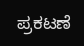ಪ್ರಕಟಣೆ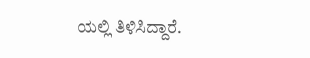ಯಲ್ಲಿ ತಿಳಿಸಿದ್ದಾರೆ.